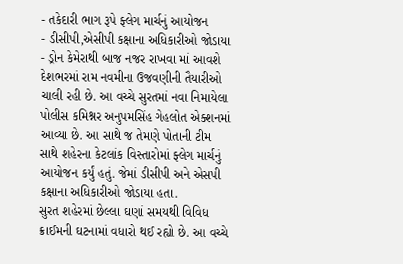- તકેદારી ભાગ રૂપે ફ્લેગ માર્ચનું આયોજન
- ડીસીપી,એસીપી કક્ષાના અધિકારીઓ જોડાયા
- ડ્રોન કેમેરાથી બાજ નજર રાખવા માં આવશે
દેશભરમાં રામ નવમીના ઉજવણીની તૈયારીઓ ચાલી રહી છે. આ વચ્ચે સુરતમાં નવા નિમાયેલા પોલીસ કમિશ્નર અનુપમસિંહ ગેહલોત એક્શનમાં આવ્યા છે. આ સાથે જ તેમણે પોતાની ટીમ સાથે શહેરના કેટલાંક વિસ્તારોમાં ફ્લેગ માર્ચનું આયોજન કર્યું હતું. જેમાં ડીસીપી અને એસપી કક્ષાના અધિકારીઓ જોડાયા હતા.
સુરત શહેરમાં છેલ્લા ઘણાં સમયથી વિવિધ ક્રાઈમની ઘટનામાં વધારો થઈ રહ્યો છે. આ વચ્ચે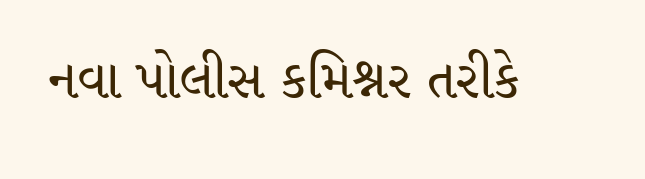નવા પોલીસ કમિશ્નર તરીકે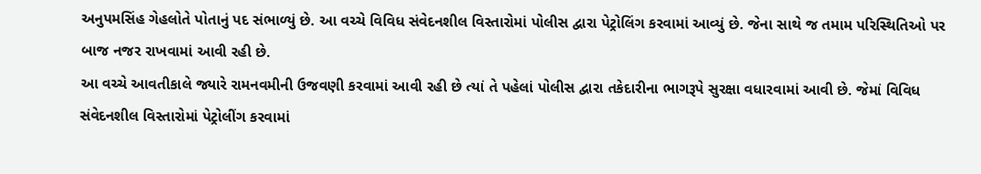અનુપમસિંહ ગેહલોતે પોતાનું પદ સંભાળ્યું છે. આ વચ્ચે વિવિધ સંવેદનશીલ વિસ્તારોમાં પોલીસ દ્વારા પેટ્રોલિંગ કરવામાં આવ્યું છે. જેના સાથે જ તમામ પરિસ્થિતિઓ પર બાજ નજર રાખવામાં આવી રહી છે.
આ વચ્ચે આવતીકાલે જ્યારે રામનવમીની ઉજવણી કરવામાં આવી રહી છે ત્યાં તે પહેલાં પોલીસ દ્વારા તકેદારીના ભાગરૂપે સુરક્ષા વધારવામાં આવી છે. જેમાં વિવિધ સંવેદનશીલ વિસ્તારોમાં પેટ્રોલીંગ કરવામાં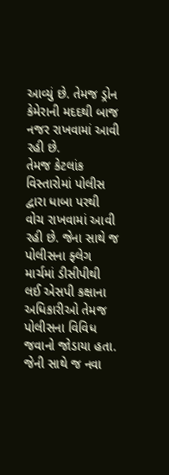આવ્યું છે. તેમજ ડ્રોન કેમેરાની મદદથી બાજ નજર રાખવામાં આવી રહી છે.
તેમજ કેટલાંક વિસ્તારોમાં પોલીસ દ્વારા ધાબા પરથી વોચ રાખવામાં આવી રહી છે. જેના સાથે જ પોલીસના ફ્લેગ માર્ચમાં ડીસીપીથી લઈ એસપી કક્ષાના અધિકારીઓ તેમજ પોલીસના વિવિધ જવાનો જોડાયા હતા. જેની સાથે જ નવા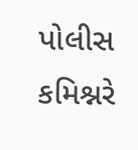પોલીસ કમિશ્નરે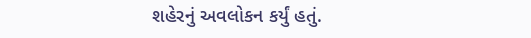શહેરનું અવલોકન કર્યું હતું.